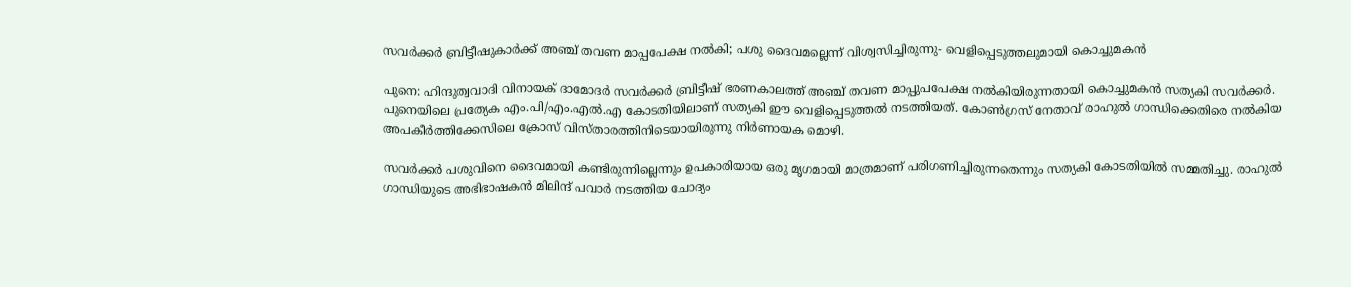സവർക്കർ ബ്രിട്ടീഷുകാർക്ക് അഞ്ച് തവണ മാപ്പപേക്ഷ നൽകി; പശു ദൈവമല്ലെന്ന് വിശ്വസിച്ചിരുന്നു- വെളിപ്പെടുത്തലുമായി കൊച്ചുമകൻ

പുനെ: ഹിന്ദുത്വവാദി വിനായക് ദാമോദർ സവർക്കർ ബ്രിട്ടീഷ് ഭരണകാലത്ത് അഞ്ച് തവണ മാപ്പുപപേക്ഷ നൽകിയിരുന്നതായി കൊച്ചുമകൻ സത്യകി സവർക്കർ. പുനെയിലെ പ്രത്യേക എം.പി/എം.എൽ.എ കോടതിയിലാണ് സത്യകി ഈ വെളിപ്പെടുത്തൽ നടത്തിയത്. കോൺഗ്രസ് നേതാവ് രാഹുൽ ഗാന്ധിക്കെതിരെ നൽകിയ അപകീർത്തിക്കേസിലെ ക്രോസ് വിസ്താരത്തിനിടെയായിരുന്നു നിർണായക മൊഴി.

സവർക്കർ പശുവിനെ ദൈവമായി കണ്ടിരുന്നില്ലെന്നും ഉപകാരിയായ ഒരു മൃഗമായി മാത്രമാണ് പരിഗണിച്ചിരുന്നതെന്നും സത്യകി കോടതിയിൽ സമ്മതിച്ചു. രാഹുൽ ഗാന്ധിയുടെ അഭിഭാഷകൻ മിലിന്ദ് പവാർ നടത്തിയ ചോദ്യം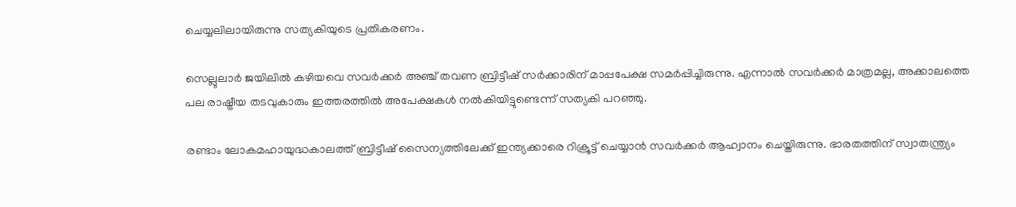ചെയ്യലിലായിരുന്നു സത്യകിയുടെ പ്രതികരണം.

സെല്ലുലാർ ജയിലിൽ കഴിയവെ സവർക്കർ അഞ്ച് തവണ ബ്രിട്ടീഷ് സർക്കാരിന് മാപ്പപേക്ഷ സമർപ്പിച്ചിരുന്നു. എന്നാൽ സവർക്കർ മാത്രമല്ല, അക്കാലത്തെ പല രാഷ്ട്രീയ തടവുകാരും ഇത്തരത്തിൽ അപേക്ഷകൾ നൽകിയിട്ടുണ്ടെന്ന് സത്യകി പറഞ്ഞു.

രണ്ടാം ലോകമഹായുദ്ധകാലത്ത് ബ്രിട്ടീഷ് സൈന്യത്തിലേക്ക് ഇന്ത്യക്കാരെ റിക്രൂട്ട് ചെയ്യാൻ സവർക്കർ ആഹ്വാനം ചെയ്തിരുന്നു. ഭാരതത്തിന് സ്വാതന്ത്ര്യം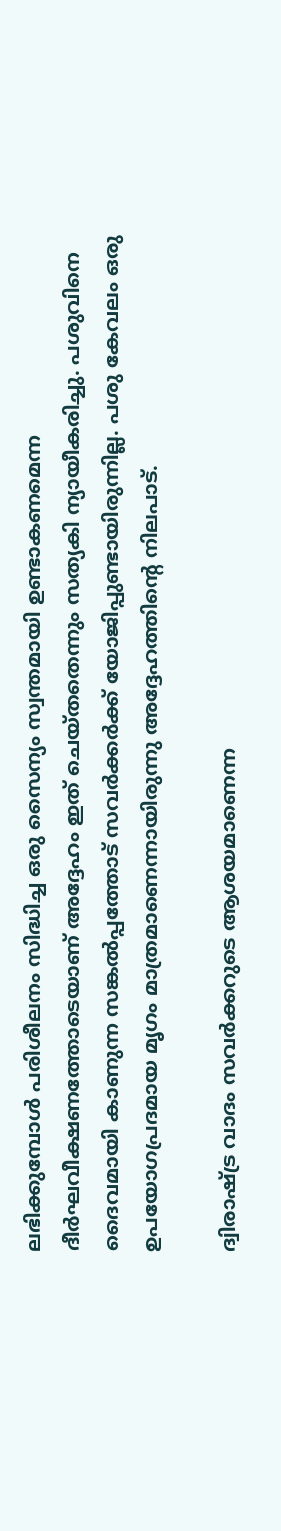ലഭിക്കുമ്പോൾ പരിശീലനം സിദ്ധിച്ച ഒരു സൈന്യം സ്വന്തമായി ഉണ്ടാകണമെന്ന ദീർഘവീക്ഷണത്തോടെയാണ് അദ്ദേഹം ഇത് ചെയ്തതെന്നും സത്യകി ന്യായീകരിച്ചു. പശുവിനെ ദൈവമായി കാണുന്ന സങ്കൽപ്പത്തോട് സവർക്കർക്ക് യോജിപ്പുണ്ടായിരുന്നില്ല. പശു കേവലം ഒരു ഉപയോഗപ്രദമായ മൃഗം മാത്രമാണെന്നായിരുന്നു അദ്ദേഹത്തിന്റെ നിലപാട്.

ദ്വിരാഷ്ട്ര വാദം സവർക്കറുടെ ആശയമാണെന്ന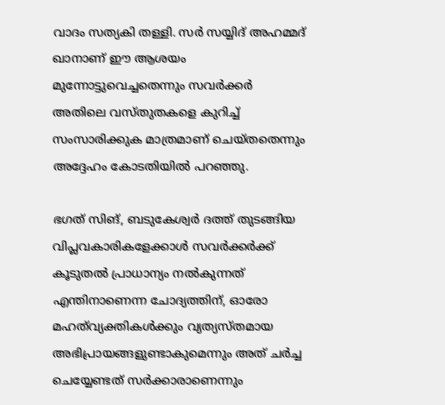വാദം സത്യകി തള്ളി. സർ സയ്യിദ് അഹമ്മദ് ഖാനാണ് ഈ ആശയം മുന്നോട്ടുവെച്ചതെന്നും സവർക്കർ അതിലെ വസ്തുതകളെ കുറിച്ച് സംസാരിക്കുക മാത്രമാണ് ചെയ്തതെന്നും അദ്ദേഹം കോടതിയിൽ പറഞ്ഞു.

ഭഗത് സിങ്, ബടുകേശ്വർ ദത്ത് തുടങ്ങിയ വിപ്ലവകാരികളേക്കാൾ സവർക്കർക്ക് കൂടുതൽ പ്രാധാന്യം നൽകുന്നത് എന്തിനാണെന്ന ചോദ്യത്തിന്, ഓരോ മഹത്‌വ്യക്തികൾക്കും വ്യത്യസ്തമായ അഭിപ്രായങ്ങളുണ്ടാകുമെന്നും അത് ചർച്ച ചെയ്യേണ്ടത് സർക്കാരാണെന്നും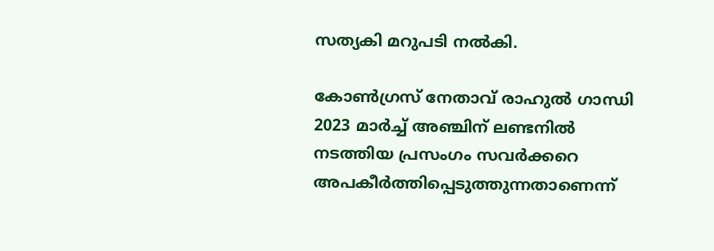സത്യകി മറുപടി നൽകി.

കോൺഗ്രസ് നേതാവ് രാഹുൽ ഗാന്ധി 2023 മാർച്ച് അഞ്ചിന് ലണ്ടനിൽ നടത്തിയ പ്രസംഗം സവർക്കറെ അപകീർത്തിപ്പെടുത്തുന്നതാണെന്ന്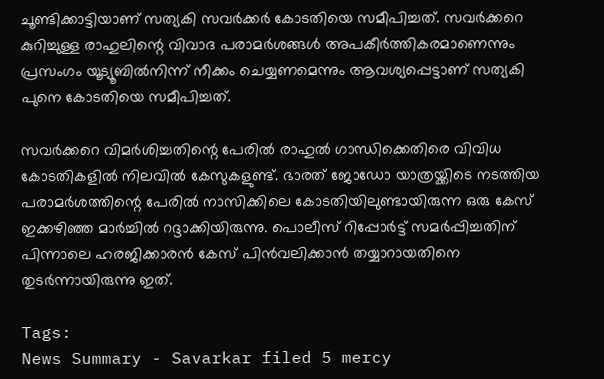ചൂണ്ടിക്കാട്ടിയാണ് സത്യകി സവർക്കർ കോടതിയെ സമീപിച്ചത്. സവർക്കറെ കുറിച്ചുള്ള രാഹുലിന്റെ വിവാദ പരാമർശങ്ങൾ അപകീർത്തികരമാണെന്നും പ്രസംഗം യൂട്യൂബിൽനിന്ന് നീക്കം ചെയ്യണമെന്നും ആവശ്യപ്പെട്ടാണ് സത്യകി പുനെ കോടതിയെ സമീപിച്ചത്.

സവർക്കറെ വിമർശിച്ചതിന്റെ പേരിൽ രാഹുൽ ഗാന്ധിക്കെതിരെ വിവിധ കോടതികളിൽ നിലവിൽ കേസുകളുണ്ട്. ഭാരത് ജോഡോ യാത്രയ്ക്കിടെ നടത്തിയ പരാമർശത്തിന്റെ പേരിൽ നാസിക്കിലെ കോടതിയിലുണ്ടായിരുന്ന ഒരു കേസ് ഇക്കഴിഞ്ഞ മാർച്ചിൽ റദ്ദാക്കിയിരുന്നു. പൊലീസ് റിപ്പോർട്ട് സമർപ്പിച്ചതിന് പിന്നാലെ ഹരജിക്കാരൻ കേസ് പിൻവലിക്കാൻ തയ്യാറായതിനെ തുടർന്നായിരുന്നു ഇത്.

Tags:
News Summary - Savarkar filed 5 mercy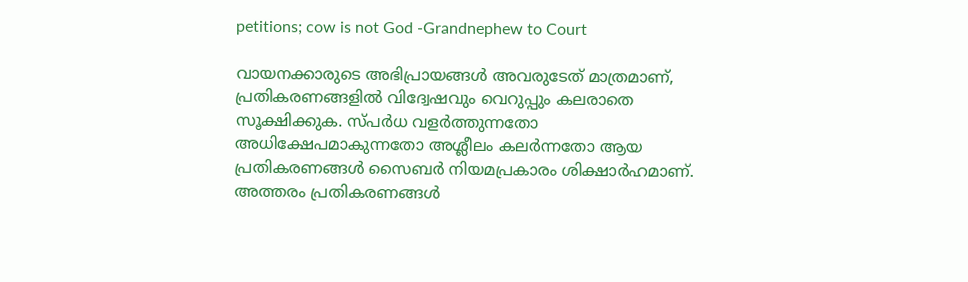petitions; cow is not God -Grandnephew to Court

വായനക്കാരുടെ അഭിപ്രായങ്ങള്‍ അവരുടേത് മാത്രമാണ്, പ്രതികരണങ്ങളിൽ വിദ്വേഷവും വെറുപ്പും കലരാതെ സൂക്ഷിക്കുക. സ്പർധ വളർത്തുന്നതോ അധിക്ഷേപമാകുന്നതോ അശ്ലീലം കലർന്നതോ ആയ പ്രതികരണങ്ങൾ സൈബർ നിയമപ്രകാരം ശിക്ഷാർഹമാണ്. അത്തരം പ്രതികരണങ്ങൾ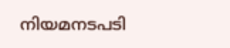നിയമനടപടി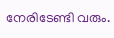നേരിടേണ്ടി വരും.